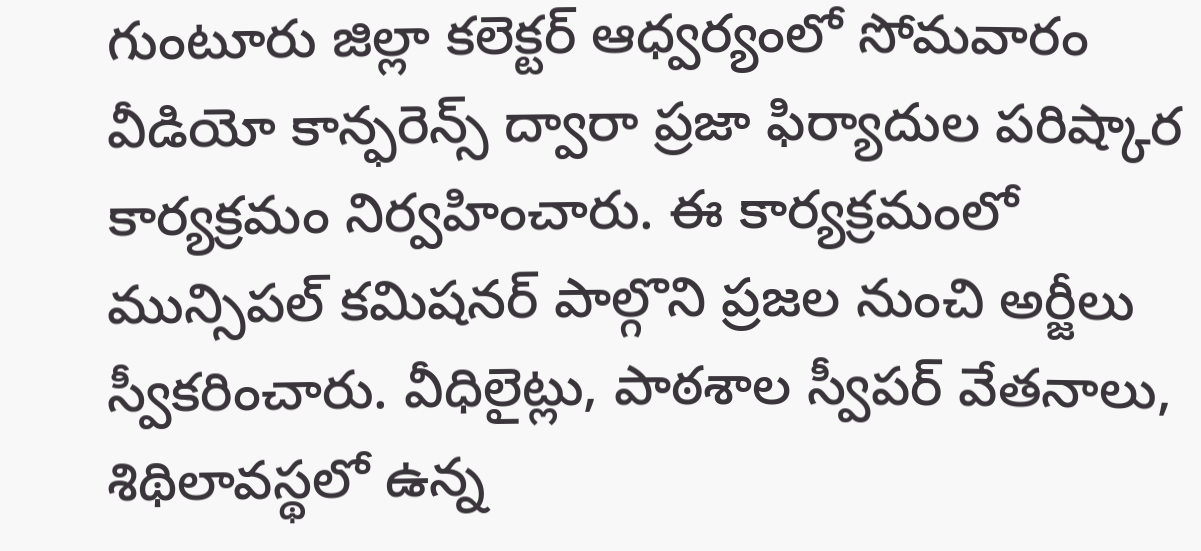గుంటూరు జిల్లా కలెక్టర్ ఆధ్వర్యంలో సోమవారం వీడియో కాన్ఫరెన్స్ ద్వారా ప్రజా ఫిర్యాదుల పరిష్కార కార్యక్రమం నిర్వహించారు. ఈ కార్యక్రమంలో మున్సిపల్ కమిషనర్ పాల్గొని ప్రజల నుంచి అర్జీలు స్వీకరించారు. వీధిలైట్లు, పాఠశాల స్వీపర్ వేతనాలు, శిథిలావస్థలో ఉన్న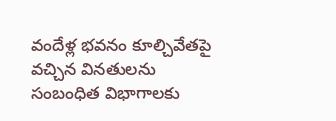వందేళ్ల భవనం కూల్చివేతపై వచ్చిన వినతులను సంబంధిత విభాగాలకు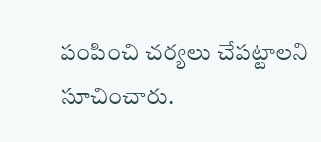పంపించి చర్యలు చేపట్టాలని సూచించారు.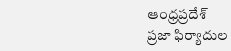ఆంధ్రప్రదేశ్
ప్రజా ఫిర్యాదుల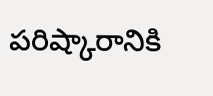పరిష్కారానికి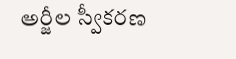అర్జీల స్వీకరణ